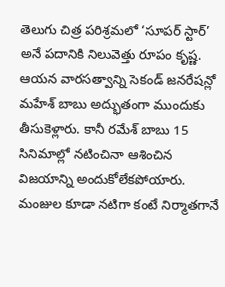తెలుగు చిత్ర పరిశ్రమలో ‘సూపర్ స్టార్’ అనే పదానికి నిలువెత్తు రూపం కృష్ణ. ఆయన వారసత్వాన్ని సెకండ్ జనరేషన్లో మహేశ్ బాబు అద్భుతంగా ముందుకు తీసుకెళ్లారు. కానీ రమేశ్ బాబు 15 సినిమాల్లో నటించినా ఆశించిన విజయాన్ని అందుకోలేకపోయారు. మంజుల కూడా నటిగా కంటే నిర్మాతగానే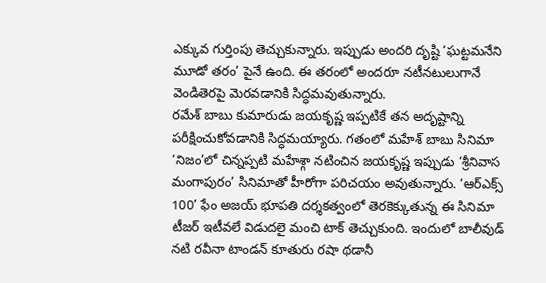ఎక్కువ గుర్తింపు తెచ్చుకున్నారు. ఇప్పుడు అందరి దృష్టి ‘ఘట్టమనేని మూడో తరం’ పైనే ఉంది. ఈ తరంలో అందరూ నటీనటులుగానే వెండితెరపై మెరవడానికి సిద్ధమవుతున్నారు.
రమేశ్ బాబు కుమారుడు జయకృష్ణ ఇప్పటికే తన అదృష్టాన్ని పరీక్షించుకోవడానికి సిద్ధమయ్యారు. గతంలో మహేశ్ బాబు సినిమా ‘నిజం’లో చిన్నప్పటి మహేశ్గా నటించిన జయకృష్ణ ఇప్పుడు ‘శ్రీనివాస మంగాపురం’ సినిమాతో హీరోగా పరిచయం అవుతున్నారు. ‘ఆర్ఎక్స్ 100’ ఫేం అజయ్ భూపతి దర్శకత్వంలో తెరకెక్కుతున్న ఈ సినిమా టీజర్ ఇటీవలే విడుదలై మంచి టాక్ తెచ్చుకుంది. ఇందులో బాలీవుడ్ నటి రవీనా టాండన్ కూతురు రషా థడానీ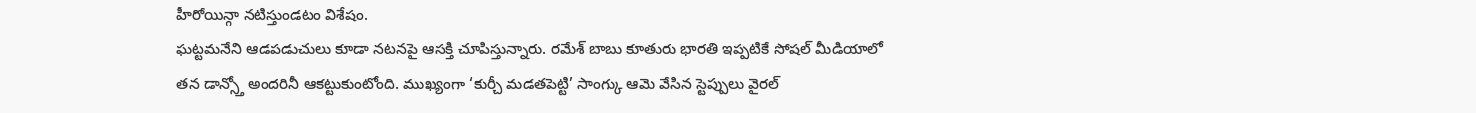హీరోయిన్గా నటిస్తుండటం విశేషం.
ఘట్టమనేని ఆడపడుచులు కూడా నటనపై ఆసక్తి చూపిస్తున్నారు. రమేశ్ బాబు కూతురు భారతి ఇప్పటికే సోషల్ మీడియాలో తన డాన్స్తో అందరినీ ఆకట్టుకుంటోంది. ముఖ్యంగా ‘కుర్చీ మడతపెట్టి’ సాంగ్కు ఆమె వేసిన స్టెప్పులు వైరల్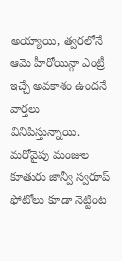అయ్యాయి, త్వరలోనే ఆమె హీరోయిన్గా ఎంట్రీ ఇచ్చే అవకాశం ఉందనే వార్తలు వినిపిస్తున్నాయి. మరోవైపు మంజుల కూతురు జాన్వీ స్వరూప్ ఫోటోలు కూడా నెట్టింట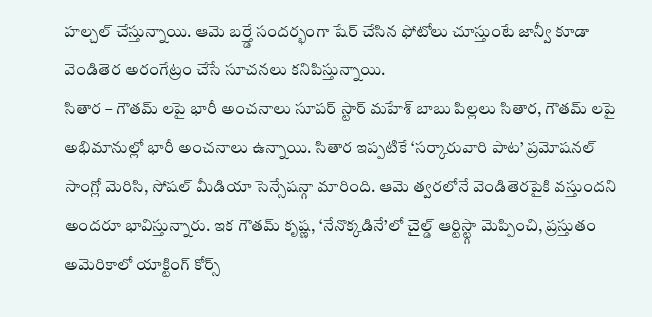హల్చల్ చేస్తున్నాయి. ఆమె బర్త్డే సందర్భంగా షేర్ చేసిన ఫోటోలు చూస్తుంటే జాన్వీ కూడా వెండితెర అరంగేట్రం చేసే సూచనలు కనిపిస్తున్నాయి.
సితార – గౌతమ్ లపై భారీ అంచనాలు సూపర్ స్టార్ మహేశ్ బాబు పిల్లలు సితార, గౌతమ్ లపై అభిమానుల్లో భారీ అంచనాలు ఉన్నాయి. సితార ఇప్పటికే ‘సర్కారువారి పాట’ ప్రమోషనల్ సాంగ్లో మెరిసి, సోషల్ మీడియా సెన్సేషన్గా మారింది. ఆమె త్వరలోనే వెండితెరపైకి వస్తుందని అందరూ భావిస్తున్నారు. ఇక గౌతమ్ కృష్ణ, ‘నేనొక్కడినే’లో చైల్డ్ ఆర్టిస్ట్గా మెప్పించి, ప్రస్తుతం అమెరికాలో యాక్టింగ్ కోర్స్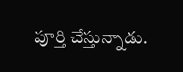పూర్తి చేస్తున్నాడు.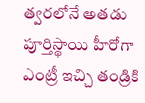త్వరలోనే అతడు పూర్తిస్థాయి హీరోగా ఎంట్రీ ఇచ్చి తండ్రికి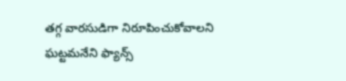తగ్గ వారసుడిగా నిరూపించుకోవాలని ఘట్టమనేని ఫ్యాన్స్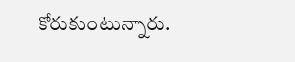కోరుకుంటున్నారు.